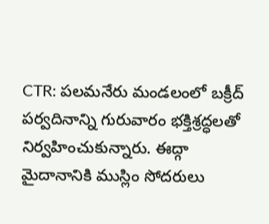CTR: పలమనేరు మండలంలో బక్రీద్ పర్వదినాన్ని గురువారం భక్తిశ్రద్ధలతో నిర్వహించుకున్నారు. ఈద్గా మైదానానికి ముస్లిం సోదరులు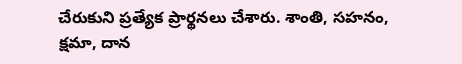చేరుకుని ప్రత్యేక ప్రార్థనలు చేశారు. శాంతి, సహనం, క్షమా, దాన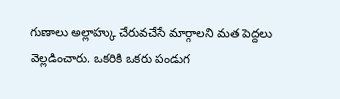గుణాలు అల్లాహ్కు చేరువచేసే మార్గాలని మత పెద్దలు వెల్లడించారు. ఒకరికి ఒకరు పండుగ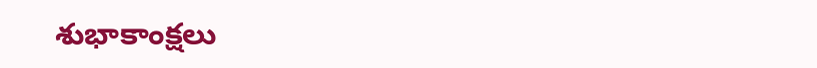శుభాకాంక్షలు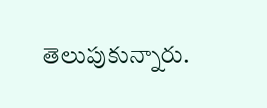తెలుపుకున్నారు.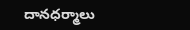దానధర్మాలు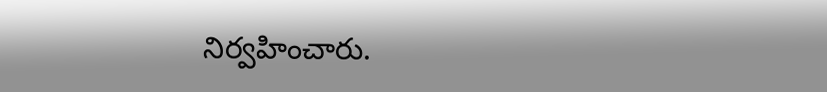నిర్వహించారు.